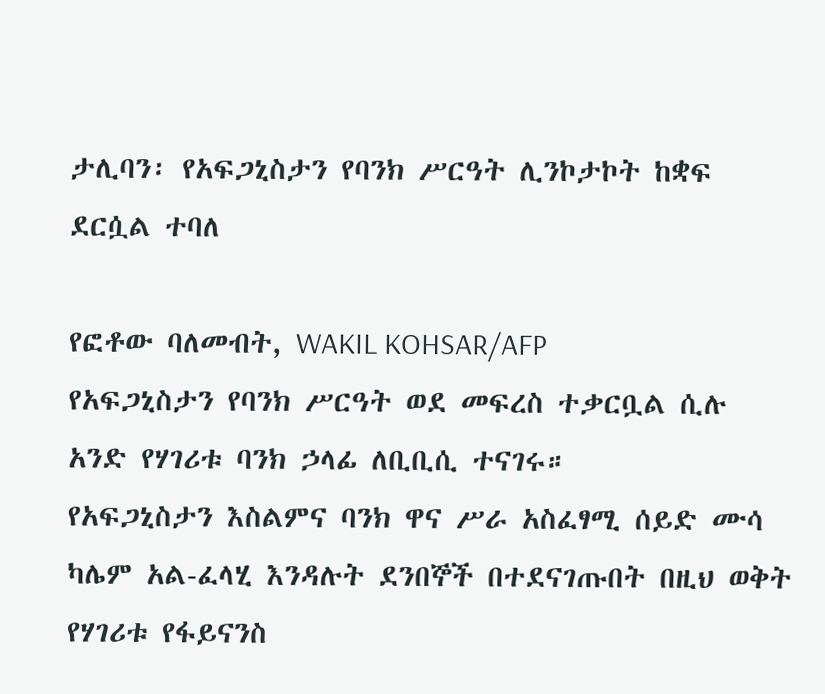ታሊባን፡ የአፍጋኒስታን የባንክ ሥርዓት ሊንኮታኮት ከቋፍ ደርሷል ተባለ

የፎቶው ባለመብት, WAKIL KOHSAR/AFP
የአፍጋኒስታን የባንክ ሥርዓት ወደ መፍረስ ተቃርቧል ሲሉ አንድ የሃገሪቱ ባንክ ኃላፊ ለቢቢሲ ተናገሩ።
የአፍጋኒስታን እስልምና ባንክ ዋና ሥራ አስፈፃሚ ሰይድ ሙሳ ካሌም አል-ፈላሂ እንዳሉት ደንበኞች በተደናገጡበት በዚህ ወቅት የሃገሪቱ የፋይናንስ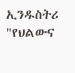ኢንዱስትሪ "የህልውና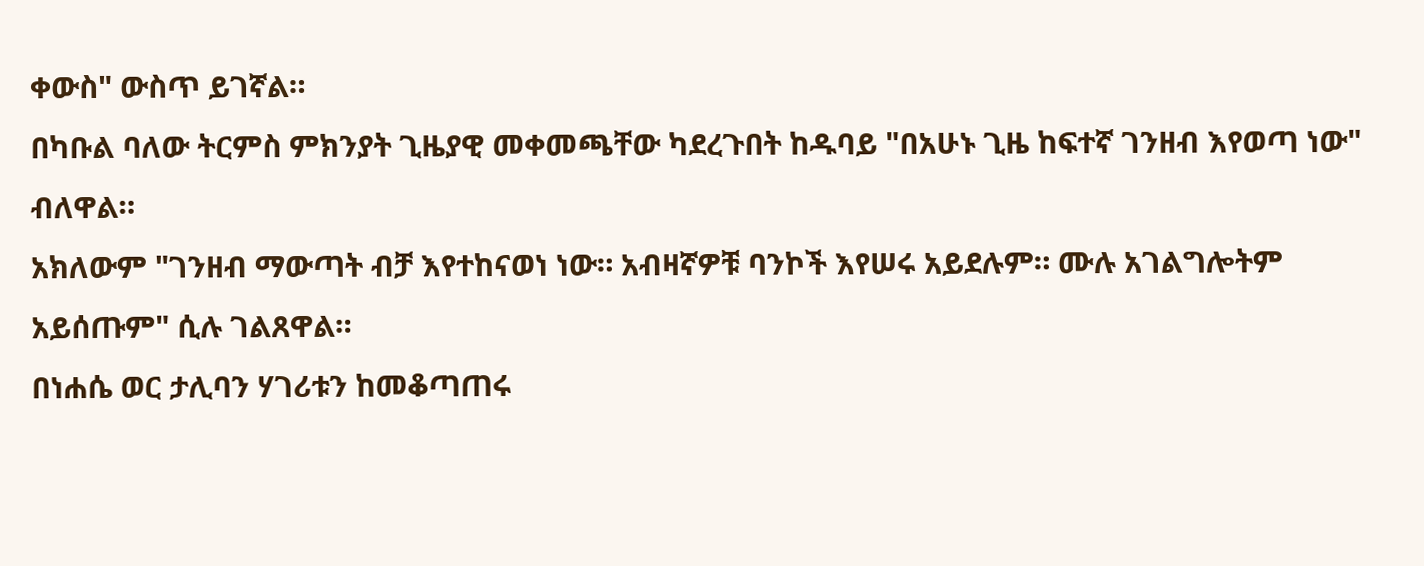ቀውስ" ውስጥ ይገኛል።
በካቡል ባለው ትርምስ ምክንያት ጊዜያዊ መቀመጫቸው ካደረጉበት ከዱባይ "በአሁኑ ጊዜ ከፍተኛ ገንዘብ እየወጣ ነው" ብለዋል።
አክለውም "ገንዘብ ማውጣት ብቻ እየተከናወነ ነው። አብዛኛዎቹ ባንኮች እየሠሩ አይደሉም። ሙሉ አገልግሎትም አይሰጡም" ሲሉ ገልጸዋል።
በነሐሴ ወር ታሊባን ሃገሪቱን ከመቆጣጠሩ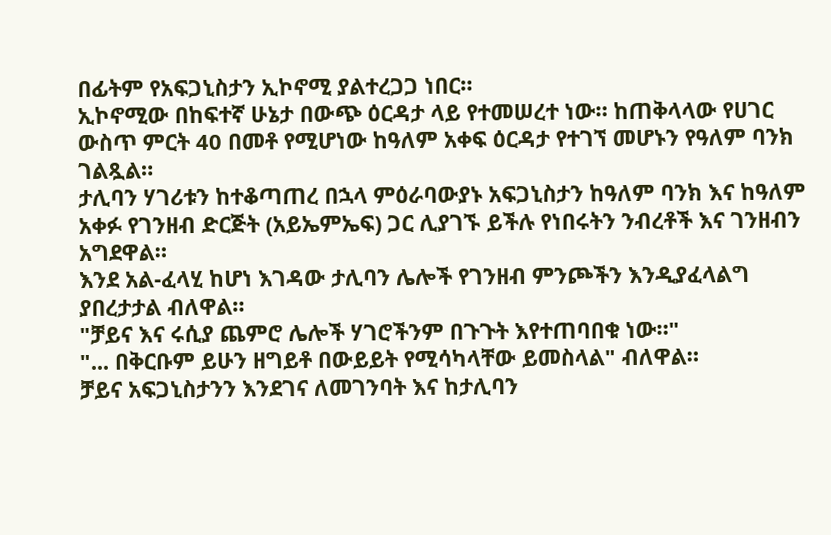በፊትም የአፍጋኒስታን ኢኮኖሚ ያልተረጋጋ ነበር።
ኢኮኖሚው በከፍተኛ ሁኔታ በውጭ ዕርዳታ ላይ የተመሠረተ ነው። ከጠቅላላው የሀገር ውስጥ ምርት 40 በመቶ የሚሆነው ከዓለም አቀፍ ዕርዳታ የተገኘ መሆኑን የዓለም ባንክ ገልጿል።
ታሊባን ሃገሪቱን ከተቆጣጠረ በኋላ ምዕራባውያኑ አፍጋኒስታን ከዓለም ባንክ እና ከዓለም አቀፉ የገንዘብ ድርጅት (አይኤምኤፍ) ጋር ሊያገኙ ይችሉ የነበሩትን ንብረቶች እና ገንዘብን አግደዋል።
እንደ አል-ፈላሂ ከሆነ እገዳው ታሊባን ሌሎች የገንዘብ ምንጮችን እንዲያፈላልግ ያበረታታል ብለዋል።
"ቻይና እና ሩሲያ ጨምሮ ሌሎች ሃገሮችንም በጉጉት እየተጠባበቁ ነው።"
"... በቅርቡም ይሁን ዘግይቶ በውይይት የሚሳካላቸው ይመስላል" ብለዋል።
ቻይና አፍጋኒስታንን እንደገና ለመገንባት እና ከታሊባን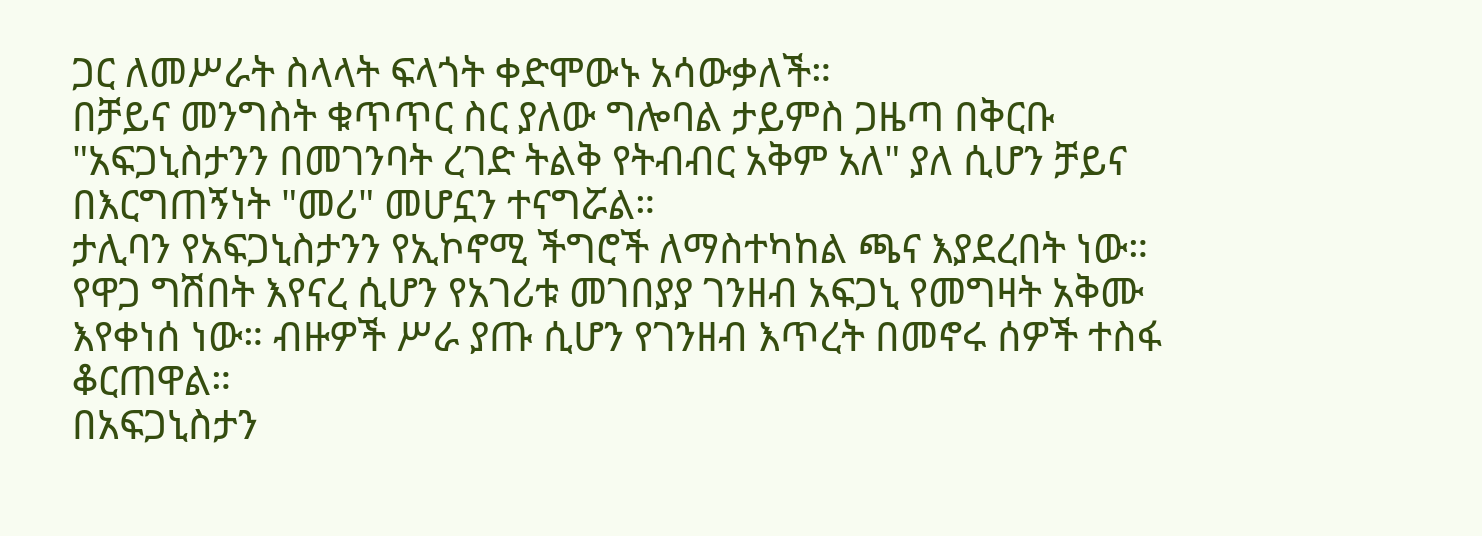ጋር ለመሥራት ስላላት ፍላጎት ቀድሞውኑ አሳውቃለች።
በቻይና መንግስት ቁጥጥር ስር ያለው ግሎባል ታይምስ ጋዜጣ በቅርቡ "አፍጋኒስታንን በመገንባት ረገድ ትልቅ የትብብር አቅም አለ" ያለ ሲሆን ቻይና በእርግጠኝነት "መሪ" መሆኗን ተናግሯል።
ታሊባን የአፍጋኒስታንን የኢኮኖሚ ችግሮች ለማስተካከል ጫና እያደረበት ነው።
የዋጋ ግሽበት እየናረ ሲሆን የአገሪቱ መገበያያ ገንዘብ አፍጋኒ የመግዛት አቅሙ እየቀነሰ ነው። ብዙዎች ሥራ ያጡ ሲሆን የገንዘብ እጥረት በመኖሩ ሰዎች ተስፋ ቆርጠዋል።
በአፍጋኒስታን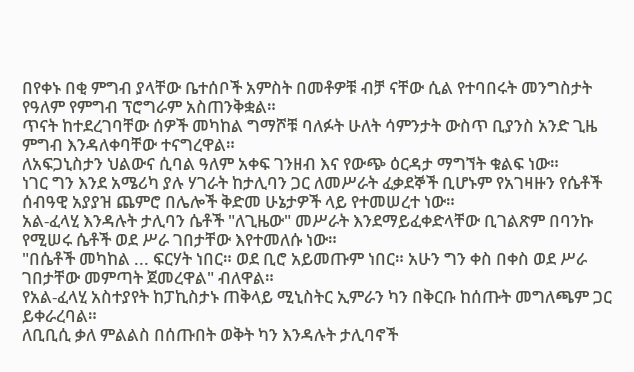በየቀኑ በቂ ምግብ ያላቸው ቤተሰቦች አምስት በመቶዎቹ ብቻ ናቸው ሲል የተባበሩት መንግስታት የዓለም የምግብ ፕሮግራም አስጠንቅቋል።
ጥናት ከተደረገባቸው ሰዎች መካከል ግማሾቹ ባለፉት ሁለት ሳምንታት ውስጥ ቢያንስ አንድ ጊዜ ምግብ እንዳለቀባቸው ተናግረዋል።
ለአፍጋኒስታን ህልውና ሲባል ዓለም አቀፍ ገንዘብ እና የውጭ ዕርዳታ ማግኘት ቁልፍ ነው።
ነገር ግን እንደ አሜሪካ ያሉ ሃገራት ከታሊባን ጋር ለመሥራት ፈቃደኞች ቢሆኑም የአገዛዙን የሴቶች ሰብዓዊ አያያዝ ጨምሮ በሌሎች ቅድመ ሁኔታዎች ላይ የተመሠረተ ነው።
አል-ፈላሂ እንዳሉት ታሊባን ሴቶች "ለጊዜው" መሥራት እንደማይፈቀድላቸው ቢገልጽም በባንኩ የሚሠሩ ሴቶች ወደ ሥራ ገበታቸው እየተመለሱ ነው።
"በሴቶች መካከል ... ፍርሃት ነበር። ወደ ቢሮ አይመጡም ነበር። አሁን ግን ቀስ በቀስ ወደ ሥራ ገበታቸው መምጣት ጀመረዋል" ብለዋል።
የአል-ፈላሂ አስተያየት ከፓኪስታኑ ጠቅላይ ሚኒስትር ኢምራን ካን በቅርቡ ከሰጡት መግለጫም ጋር ይቀራረባል።
ለቢቢሲ ቃለ ምልልስ በሰጡበት ወቅት ካን እንዳሉት ታሊባኖች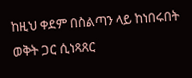ከዚህ ቀደም በስልጣን ላይ ከነበሩበት ወቅት ጋር ሲነጻጸር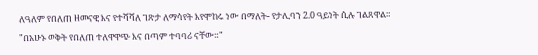ለዓለም የበለጠ ዘመናዊ እና የተሻሻለ ገጽታ ለማሳየት እየሞከሩ ነው በማለት- የታሊባን 2.0 ዓይነት ሲሉ ገልጸዋል።
"በአሁኑ ወቅት የበለጠ ተለዋዋጭ እና በጣም ተባባሪ ናቸው።"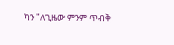ካን "ለጊዜው ምንም ጥብቅ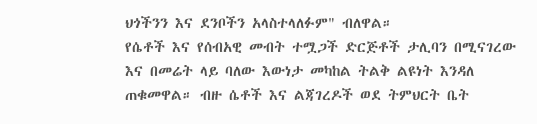ህጎችንን እና ደንቦችን አላስተላለፉም" ብለዋል።
የሴቶች እና የሰብአዊ መብት ተሟጋች ድርጅቶች ታሊባን በሚናገረው እና በመሬት ላይ ባለው እውነታ መካከል ትልቅ ልዩነት እንዳለ ጠቁመዋል። ብዙ ሴቶች እና ልጃገረዶች ወደ ትምህርት ቤት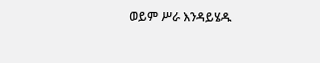ወይም ሥራ እንዳይሄዱ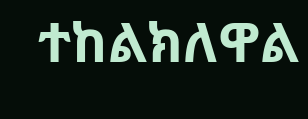ተከልክለዋል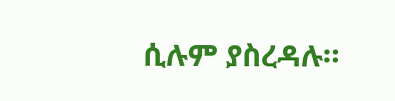ሲሉም ያስረዳሉ።